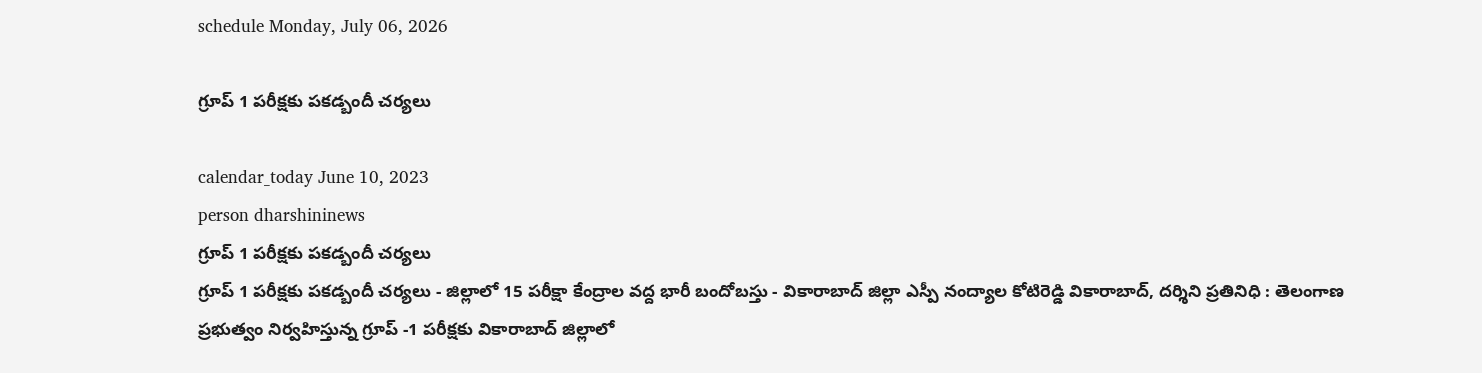schedule Monday, July 06, 2026

గ్రూప్ 1 పరీక్షకు పకడ్బందీ చర్యలు

calendar_today June 10, 2023
person dharshininews
గ్రూప్ 1 పరీక్షకు పకడ్బందీ చర్యలు
గ్రూప్ 1 పరీక్షకు పకడ్బందీ చర్యలు - జిల్లాలో 15 పరీక్షా కేంద్రాల వద్ద భారీ బందోబస్తు - వికారాబాద్ జిల్లా ఎస్పీ నంద్యాల కోటిరెడ్డి వికారాబాద్, దర్శిని ప్రతినిధి : తెలంగాణ ప్రభుత్వం నిర్వహిస్తున్న గ్రూప్ -1 పరీక్షకు వికారాబాద్‌ జిల్లాలో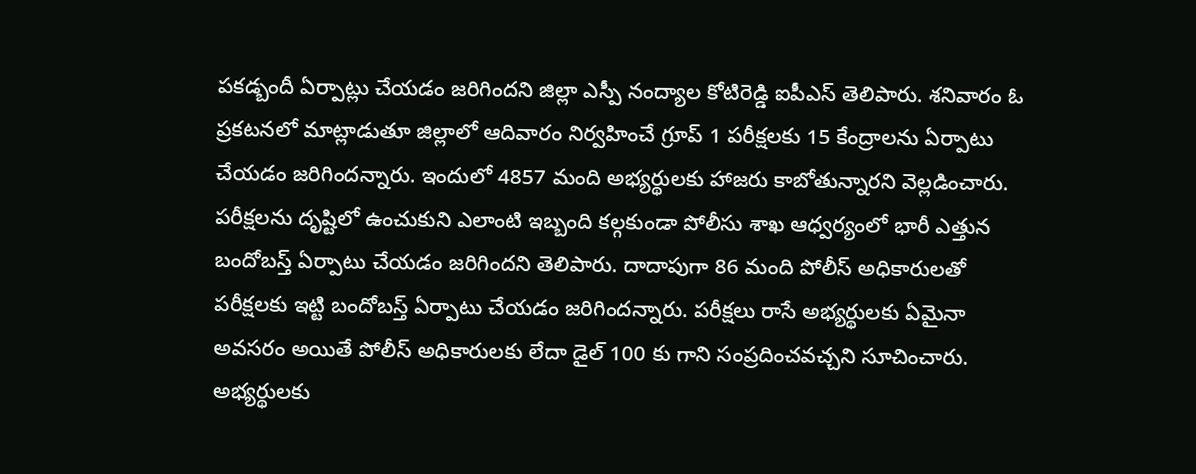పకడ్బందీ ఏర్పాట్లు చేయడం జరిగిందని జిల్లా ఎస్పీ నంద్యాల కోటిరెడ్డి ఐపీఎస్ తెలిపారు. శనివారం ఓ ప్రకటనలో మాట్లాడుతూ జిల్లాలో ఆదివారం నిర్వహించే గ్రూప్ 1 పరీక్షలకు 15 కేంద్రాలను ఏర్పాటు చేయడం జరిగిందన్నారు. ఇందులో 4857 మంది అభ్యర్థులకు హాజరు కాబోతున్నారని వెల్లడించారు. పరీక్షలను దృష్టిలో ఉంచుకుని ఎలాంటి ఇబ్బంది కల్గకుండా పోలీసు శాఖ ఆధ్వర్యంలో భారీ ఎత్తున బందోబస్త్ ఏర్పాటు చేయడం జరిగిందని తెలిపారు. దాదాపుగా 86 మంది పోలీస్ అధికారులతో పరీక్షలకు ఇట్టి బందోబస్త్ ఏర్పాటు చేయడం జరిగిందన్నారు. పరీక్షలు రాసే అభ్యర్థులకు ఏమైనా అవసరం అయితే పోలీస్ అధికారులకు లేదా డైల్ 100 కు గాని సంప్రదించవచ్చని సూచించారు. అభ్యర్థులకు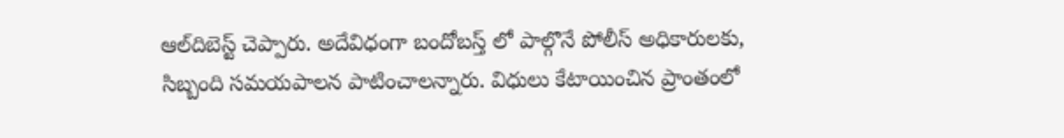ఆల్‌దిబెస్ట్ చెప్పారు. అదేవిధంగా బందోబస్త్ లో పాల్గొనే పోలీస్ అధికారులకు, సిబ్బంది సమయపాలన పాటించాలన్నారు. విధులు కేటాయించిన ప్రాంతంలో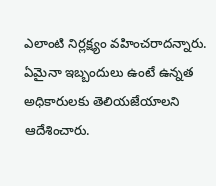ఎలాంటి నిర్లక్ష్యం వహించరాదన్నారు. ఏమైనా ఇబ్బందులు ఉంటే ఉన్నత అధికారులకు తెలియజేయాలని ఆదేశించారు.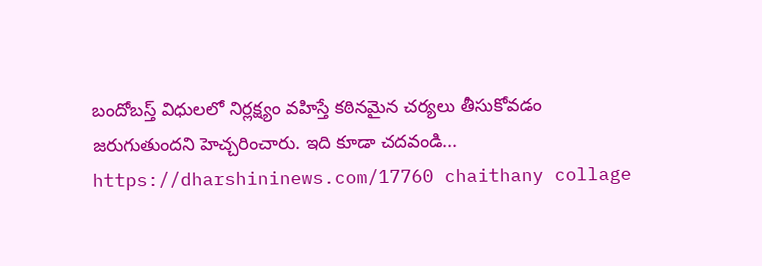బందోబస్త్ విధులలో నిర్లక్ష్యం వహిస్తే కఠినమైన చర్యలు తీసుకోవడం జరుగుతుందని హెచ్చరించారు. ఇది కూడా చదవండి... https://dharshininews.com/17760 chaithany collage